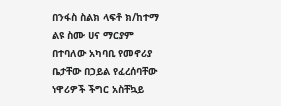በንፋስ ስልክ ላፍቶ ክ/ከተማ ልዩ ስሙ ሀና ማርያም በተባለው አካባቢ የመኖሪያ ቤታቸው በኃይል የፈረሰባቸው ነዋሪዎች ችግር አስቸኳይ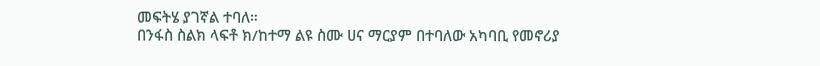መፍትሄ ያገኛል ተባለ።
በንፋስ ስልክ ላፍቶ ክ/ከተማ ልዩ ስሙ ሀና ማርያም በተባለው አካባቢ የመኖሪያ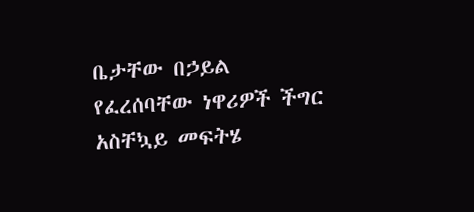ቤታቸው በኃይል የፈረሰባቸው ነዋሪዎች ችግር አስቸኳይ መፍትሄ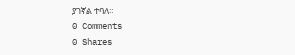ያገኛል ተባለ።
0 Comments
0 Shares